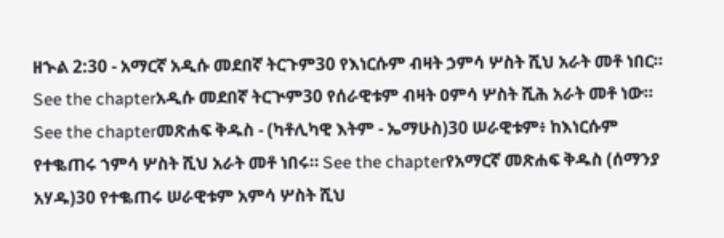ዘኍል 2:30 - አማርኛ አዲሱ መደበኛ ትርጉም30 የእነርሱም ብዛት ኃምሳ ሦስት ሺህ አራት መቶ ነበር። See the chapterአዲሱ መደበኛ ትርጒም30 የሰራዊቱም ብዛት ዐምሳ ሦስት ሺሕ አራት መቶ ነው። See the chapterመጽሐፍ ቅዱስ - (ካቶሊካዊ እትም - ኤማሁስ)30 ሠራዊቱም፥ ከእነርሱም የተቈጠሩ ኀምሳ ሦስት ሺህ አራት መቶ ነበሩ። See the chapterየአማርኛ መጽሐፍ ቅዱስ (ሰማንያ አሃዱ)30 የተቈጠሩ ሠራዊቱም አምሳ ሦስት ሺህ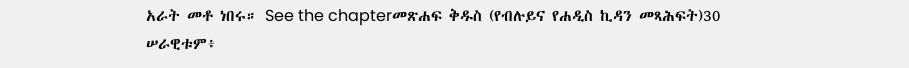አራት መቶ ነበሩ። See the chapterመጽሐፍ ቅዱስ (የብሉይና የሐዲስ ኪዳን መጻሕፍት)30 ሠራዊቱም፥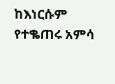ከእነርሱም የተቈጠሩ አምሳ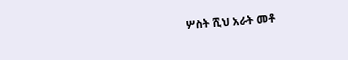ሦስት ሺህ አራት መቶ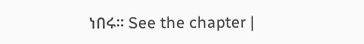ነበሩ። See the chapter |